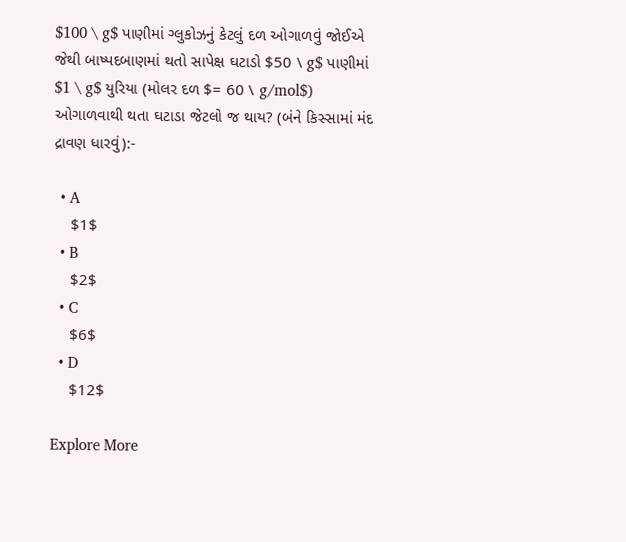$100 \ g$ પાણીમાં ગ્લુકોઝનું કેટલું દળ ઓગાળવું જોઈએ જેથી બાષ્પદબાણમાં થતો સાપેક્ષ ઘટાડો $50 \ g$ પાણીમાં $1 \ g$ યુરિયા (મોલર દળ $= 60 \ g/mol$) ઓગાળવાથી થતા ઘટાડા જેટલો જ થાય? (બંને કિસ્સામાં મંદ દ્રાવણ ધારવું):-

  • A
    $1$
  • B
    $2$
  • C
    $6$
  • D
    $12$

Explore More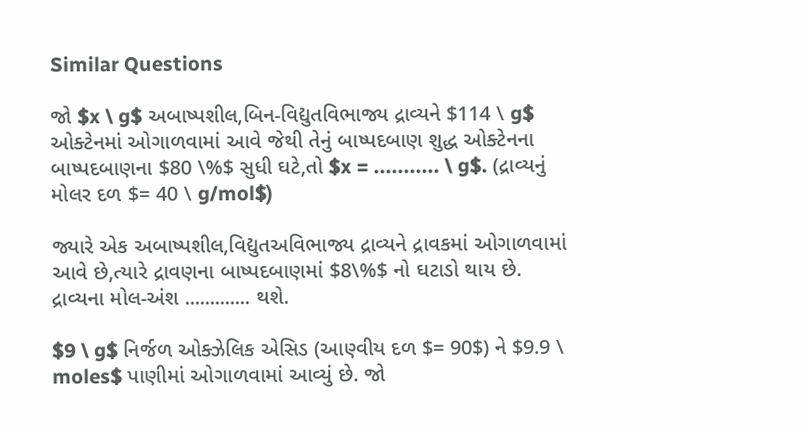Similar Questions

જો $x \ g$ અબાષ્પશીલ,બિન-વિદ્યુતવિભાજ્ય દ્રાવ્યને $114 \ g$ ઓક્ટેનમાં ઓગાળવામાં આવે જેથી તેનું બાષ્પદબાણ શુદ્ધ ઓક્ટેનના બાષ્પદબાણના $80 \%$ સુધી ઘટે,તો $x = ........... \ g$. (દ્રાવ્યનું મોલર દળ $= 40 \ g/mol$)

જ્યારે એક અબાષ્પશીલ,વિદ્યુતઅવિભાજ્ય દ્રાવ્યને દ્રાવકમાં ઓગાળવામાં આવે છે,ત્યારે દ્રાવણના બાષ્પદબાણમાં $8\%$ નો ઘટાડો થાય છે. દ્રાવ્યના મોલ-અંશ ............. થશે.

$9 \ g$ નિર્જળ ઓક્ઝેલિક એસિડ (આણ્વીય દળ $= 90$) ને $9.9 \ moles$ પાણીમાં ઓગાળવામાં આવ્યું છે. જો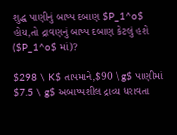શુદ્ધ પાણીનું બાષ્પ દબાણ $P_1^o$ હોય,તો દ્રાવણનું બાષ્પ દબાણ કેટલું હશે ($P_1^o$ માં)?

$298 \ K$ તાપમાને,$90 \ g$ પાણીમાં $7.5 \ g$ અબાષ્પશીલ દ્રાવ્ય ધરાવતા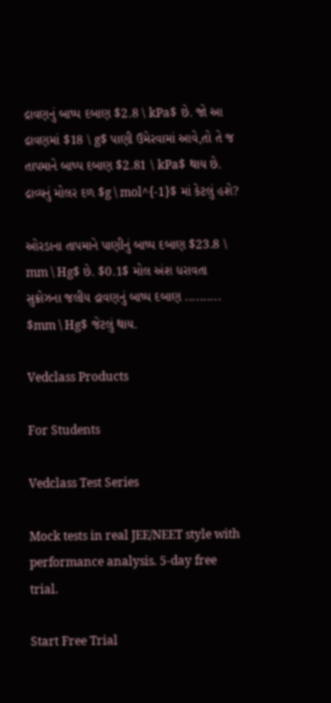દ્રાવણનું બાષ્પ દબાણ $2.8 \ kPa$ છે. જો આ દ્રાવણમાં $18 \ g$ પાણી ઉમેરવામાં આવે,તો તે જ તાપમાને બાષ્પ દબાણ $2.81 \ kPa$ થાય છે. દ્રાવ્યનું મોલર દળ $g \ mol^{-1}$ માં કેટલું હશે?

ઓરડાના તાપમાને પાણીનું બાષ્પ દબાણ $23.8 \ mm \ Hg$ છે. $0.1$ મોલ અંશ ધરાવતા સુક્રોઝના જલીય દ્રાવણનું બાષ્પ દબાણ .......... $mm \ Hg$ જેટલું થાય.

Vedclass Products

For Students

Vedclass Test Series

Mock tests in real JEE/NEET style with performance analysis. 5-day free trial.

Start Free Trial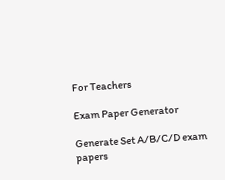For Teachers

Exam Paper Generator

Generate Set A/B/C/D exam papers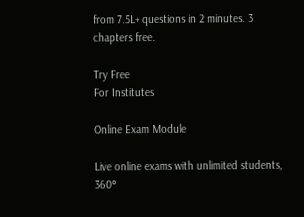from 7.5L+ questions in 2 minutes. 3 chapters free.

Try Free
For Institutes

Online Exam Module

Live online exams with unlimited students, 360°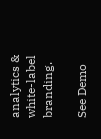analytics & white-label branding.

See Demo